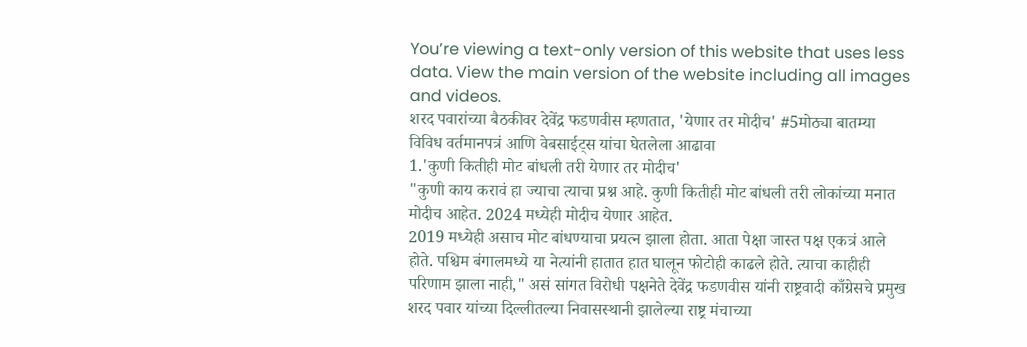You’re viewing a text-only version of this website that uses less data. View the main version of the website including all images and videos.
शरद पवारांच्या बैठकीवर देवेंद्र फडणवीस म्हणतात, 'येणार तर मोदीच' #5मोठ्या बातम्या
विविध वर्तमानपत्रं आणि वेबसाईट्स यांचा घेतलेला आढावा
1.'कुणी कितीही मोट बांधली तरी येणार तर मोदीच'
"कुणी काय करावं हा ज्याचा त्याचा प्रश्न आहे. कुणी कितीही मोट बांधली तरी लोकांच्या मनात मोदीच आहेत. 2024 मध्येही मोदीच येणार आहेत.
2019 मध्येही असाच मोट बांधण्याचा प्रयत्न झाला होता. आता पेक्षा जास्त पक्ष एकत्रं आले होते. पश्चिम बंगालमध्ये या नेत्यांनी हातात हात घालून फोटोही काढले होते. त्याचा काहीही परिणाम झाला नाही," असं सांगत विरोधी पक्षनेते देवेंद्र फडणवीस यांनी राष्ट्रवादी काँग्रेसचे प्रमुख शरद पवार यांच्या दिल्लीतल्या निवासस्थानी झालेल्या राष्ट्र मंचाच्या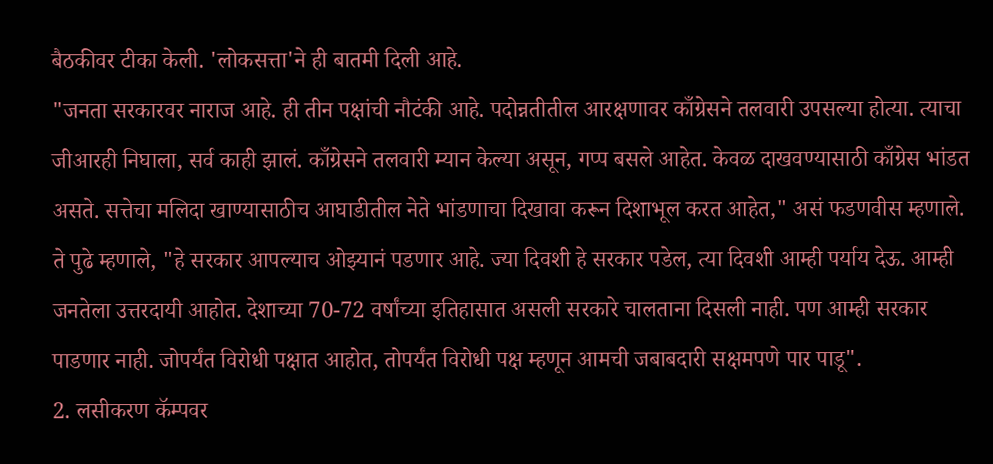बैठकीवर टीका केली. 'लोकसत्ता'ने ही बातमी दिली आहे.
"जनता सरकारवर नाराज आहे. ही तीन पक्षांची नौटंकी आहे. पदोन्नतीतील आरक्षणावर काँग्रेसने तलवारी उपसल्या होत्या. त्याचा जीआरही निघाला, सर्व काही झालं. काँग्रेसने तलवारी म्यान केल्या असून, गप्प बसले आहेत. केवळ दाखवण्यासाठी काँग्रेस भांडत असते. सत्तेचा मलिदा खाण्यासाठीच आघाडीतील नेते भांडणाचा दिखावा करून दिशाभूल करत आहेत," असं फडणवीस म्हणाले.
ते पुढे म्हणाले, "हे सरकार आपल्याच ओझ्यानं पडणार आहे. ज्या दिवशी हे सरकार पडेल, त्या दिवशी आम्ही पर्याय देऊ. आम्ही जनतेला उत्तरदायी आहोत. देशाच्या 70-72 वर्षांच्या इतिहासात असली सरकारे चालताना दिसली नाही. पण आम्ही सरकार पाडणार नाही. जोपर्यंत विरोधी पक्षात आहोत, तोपर्यंत विरोधी पक्ष म्हणून आमची जबाबदारी सक्षमपणे पार पाडू".
2. लसीकरण कॅम्पवर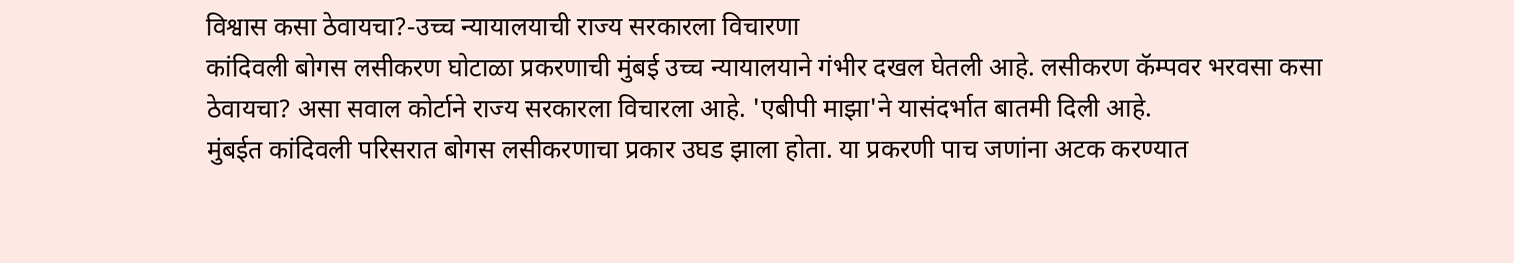विश्वास कसा ठेवायचा?-उच्च न्यायालयाची राज्य सरकारला विचारणा
कांदिवली बोगस लसीकरण घोटाळा प्रकरणाची मुंबई उच्च न्यायालयाने गंभीर दखल घेतली आहे. लसीकरण कॅम्पवर भरवसा कसा ठेवायचा? असा सवाल कोर्टाने राज्य सरकारला विचारला आहे. 'एबीपी माझा'ने यासंदर्भात बातमी दिली आहे.
मुंबईत कांदिवली परिसरात बोगस लसीकरणाचा प्रकार उघड झाला होता. या प्रकरणी पाच जणांना अटक करण्यात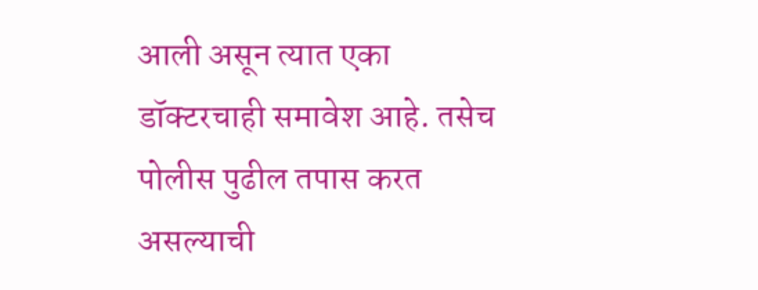आली असून त्यात एका डॉक्टरचाही समावेश आहे. तसेच पोलीस पुढील तपास करत असल्याची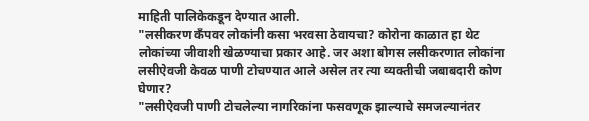माहिती पालिकेकडून देण्यात आली.
"लसीकरण कँपवर लोकांनी कसा भरवसा ठेवायचा? कोरोना काळात हा थेट लोकांच्या जीवाशी खेळण्याचा प्रकार आहे. जर अशा बोगस लसीकरणात लोकांना लसीऐवजी केवळ पाणी टोचण्यात आले असेल तर त्या व्यक्तीची जबाबदारी कोण घेणार?
"लसीऐवजी पाणी टोचलेल्या नागरिकांना फसवणूक झाल्याचे समजल्यानंतर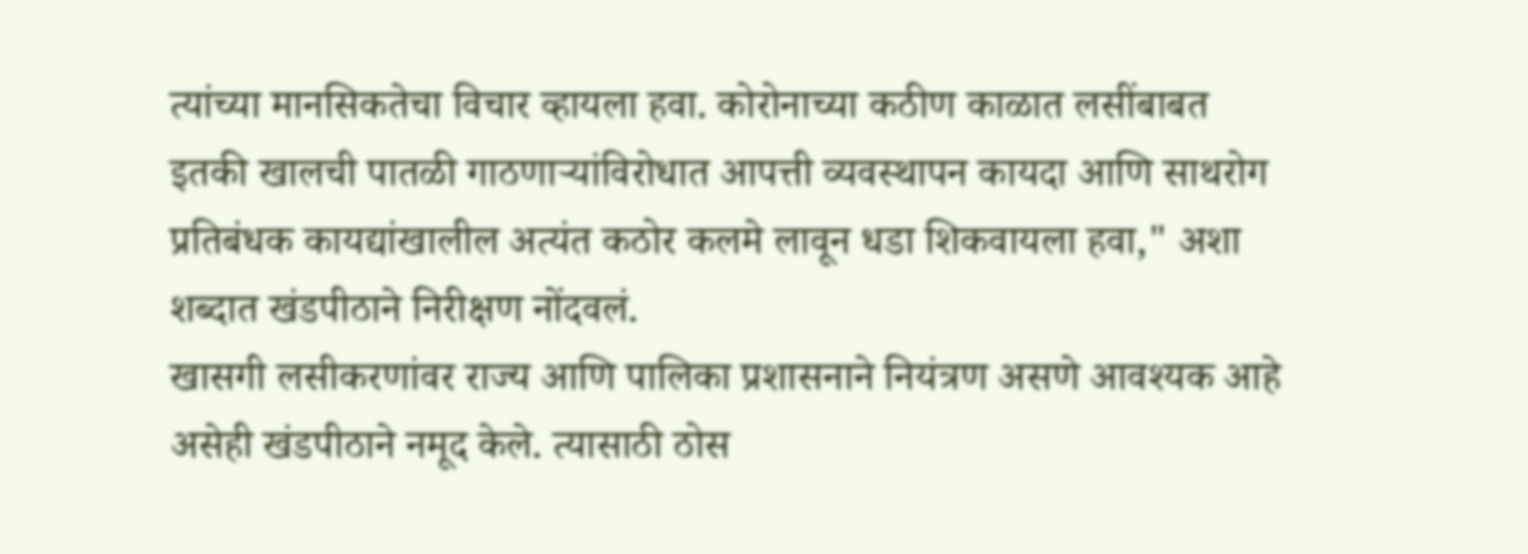त्यांच्या मानसिकतेचा विचार व्हायला हवा. कोरोनाच्या कठीण काळात लसींबाबत इतकी खालची पातळी गाठणाऱ्यांविरोधात आपत्ती व्यवस्थापन कायदा आणि साथरोग प्रतिबंधक कायद्यांखालील अत्यंत कठोर कलमे लावून धडा शिकवायला हवा," अशा शब्दात खंडपीठाने निरीक्षण नोंदवलं.
खासगी लसीकरणांवर राज्य आणि पालिका प्रशासनाने नियंत्रण असणे आवश्यक आहे असेही खंडपीठाने नमूद केले. त्यासाठी ठोस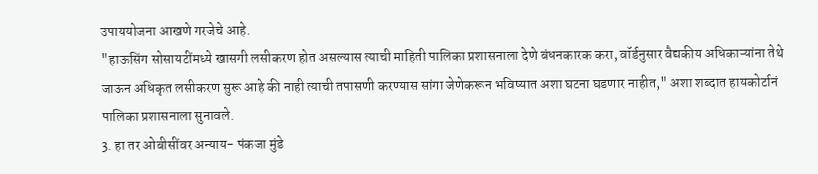उपाययोजना आखणे गरजेचे आहे.
"हाऊसिंग सोसायटींमध्ये खासगी लसीकरण होत असल्यास त्याची माहिती पालिका प्रशासनाला देणे बंधनकारक करा, वॉर्डनुसार वैद्यकीय अधिकाऱ्यांना तेथे जाऊन अधिकृत लसीकरण सुरू आहे की नाही त्याची तपासणी करण्यास सांगा जेणेकरून भविष्यात अशा घटना घडणार नाहीत," अशा शब्दात हायकोर्टानं पालिका प्रशासनाला सुनावले.
3. हा तर ओबीसींवर अन्याय- पंकजा मुंडे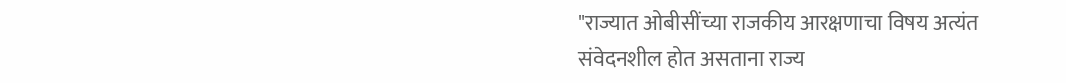"राज्यात ओबीसींच्या राजकीय आरक्षणाचा विषय अत्यंत संवेदनशील होत असताना राज्य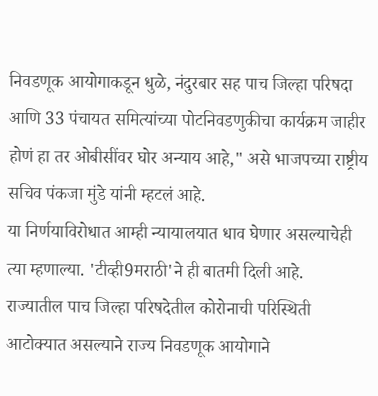निवडणूक आयोगाकडून धुळे, नंदुरबार सह पाच जिल्हा परिषदा आणि 33 पंचायत समित्यांच्या पोटनिवडणुकीचा कार्यक्रम जाहीर होणं हा तर ओबीसींवर घोर अन्याय आहे," असे भाजपच्या राष्ट्रीय सचिव पंकजा मुंडे यांनी म्हटलं आहे.
या निर्णयाविरोधात आम्ही न्यायालयात धाव घेणार असल्याचेही त्या म्हणाल्या. 'टीव्ही9मराठी'ने ही बातमी दिली आहे.
राज्यातील पाच जिल्हा परिषदेतील कोरोनाची परिस्थिती आटोक्यात असल्याने राज्य निवडणूक आयोगाने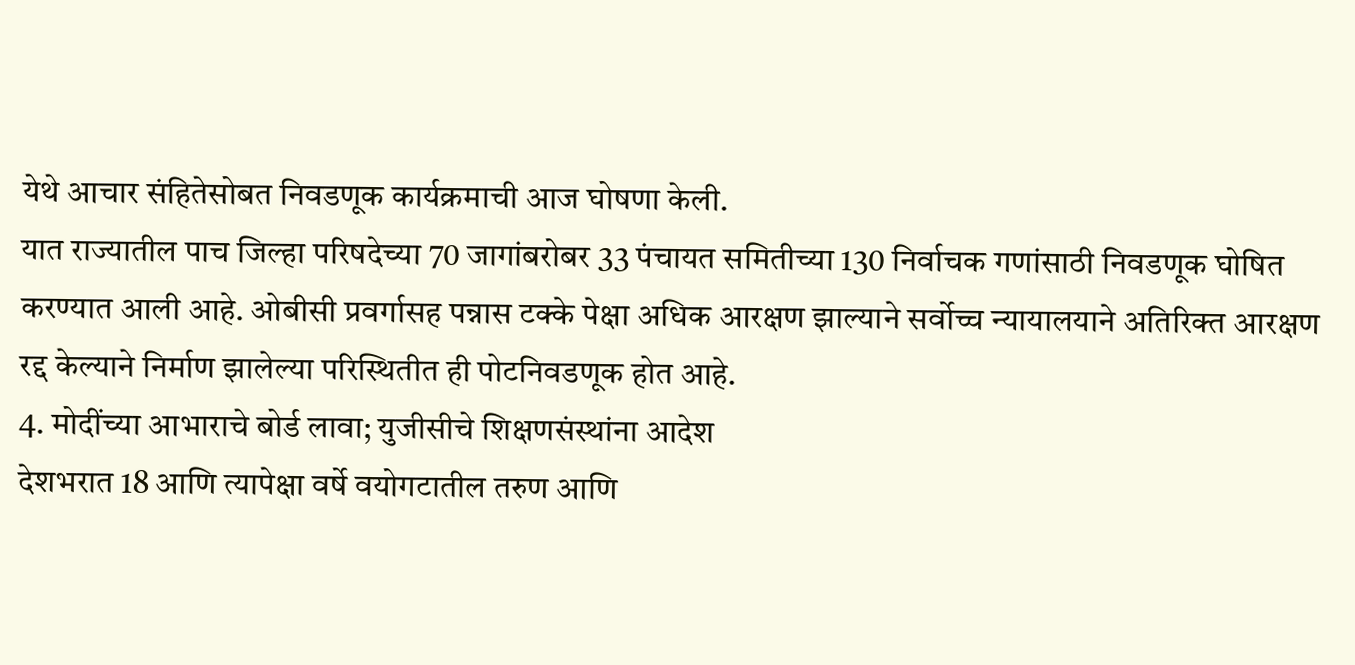येथे आचार संहितेसोबत निवडणूक कार्यक्रमाची आज घोषणा केली.
यात राज्यातील पाच जिल्हा परिषदेच्या 70 जागांबरोबर 33 पंचायत समितीच्या 130 निर्वाचक गणांसाठी निवडणूक घोषित करण्यात आली आहे. ओबीसी प्रवर्गासह पन्नास टक्के पेक्षा अधिक आरक्षण झाल्याने सर्वोच्च न्यायालयाने अतिरिक्त आरक्षण रद्द केल्याने निर्माण झालेल्या परिस्थितीत ही पोटनिवडणूक होत आहे.
4. मोदींच्या आभाराचे बोर्ड लावा; युजीसीचे शिक्षणसंस्थांना आदेश
देशभरात 18 आणि त्यापेक्षा वर्षे वयोगटातील तरुण आणि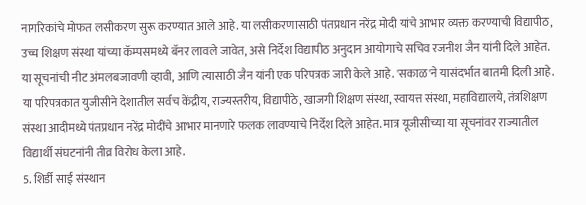नागरिकांचे मोफत लसीकरण सुरू करण्यात आले आहे. या लसीकरणासाठी पंतप्रधान नरेंद्र मोदी यांचे आभार व्यक्त करण्याची विद्यापीठ, उच्च शिक्षण संस्था यांच्या कॅम्पसमध्ये बॅनर लावले जावेत, असे निर्देश विद्यापीठ अनुदान आयोगाचे सचिव रजनीश जैन यांनी दिले आहेत.
या सूचनांची नीट अंमलबजावणी व्हावी, आणि त्यासाठी जैन यांनी एक परिपत्रक जारी केले आहे. 'सकाळ'ने यासंदर्भात बातमी दिली आहे.
या परिपत्रकात युजीसीने देशातील सर्वच केंद्रीय, राज्यस्तरीय, विद्यापीठे, खाजगी शिक्षण संस्था, स्वायत्त संस्था, महाविद्यालये, तंत्रशिक्षण संस्था आदीमध्ये पंतप्रधान नरेंद्र मोदींचे आभार मानणारे फलक लावण्याचे निर्देश दिले आहेत. मात्र यूजीसीच्या या सूचनांवर राज्यातील विद्यार्थी संघटनांनी तीव्र विरोध केला आहे.
5. शिर्डी साई संस्थान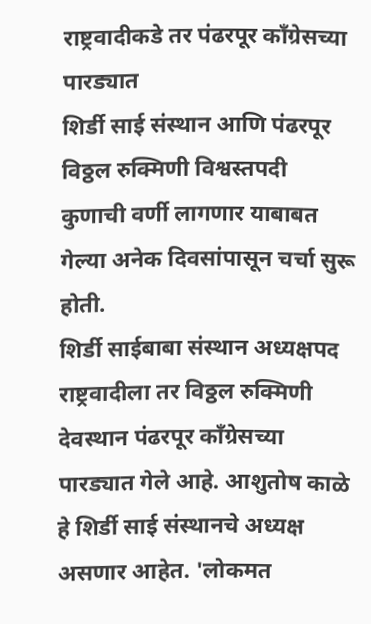राष्ट्रवादीकडे तर पंढरपूर काँग्रेसच्या पारड्यात
शिर्डी साई संस्थान आणि पंढरपूर विठ्ठल रुक्मिणी विश्वस्तपदी कुणाची वर्णी लागणार याबाबत गेल्या अनेक दिवसांपासून चर्चा सुरू होती.
शिर्डी साईबाबा संस्थान अध्यक्षपद राष्ट्रवादीला तर विठ्ठल रुक्मिणी देवस्थान पंढरपूर काँग्रेसच्या पारड्यात गेले आहे. आशुतोष काळे हे शिर्डी साई संस्थानचे अध्यक्ष असणार आहेत. 'लोकमत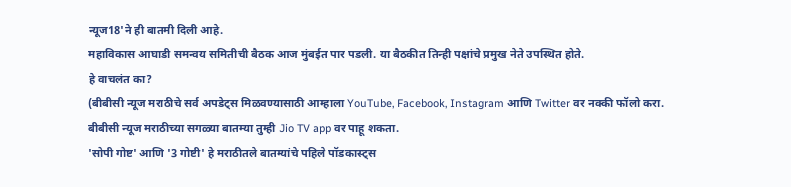न्यूज18'ने ही बातमी दिली आहे.
महाविकास आघाडी समन्वय समितीची बैठक आज मुंबईत पार पडली. या बैठकीत तिन्ही पक्षांचे प्रमुख नेते उपस्थित होते.
हे वाचलंत का?
(बीबीसी न्यूज मराठीचे सर्व अपडेट्स मिळवण्यासाठी आम्हाला YouTube, Facebook, Instagram आणि Twitter वर नक्की फॉलो करा.
बीबीसी न्यूज मराठीच्या सगळ्या बातम्या तुम्ही Jio TV app वर पाहू शकता.
'सोपी गोष्ट' आणि '3 गोष्टी' हे मराठीतले बातम्यांचे पहिले पॉडकास्ट्स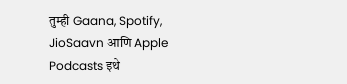तुम्ही Gaana, Spotify, JioSaavn आणि Apple Podcasts इथे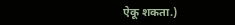ऐकू शकता.)